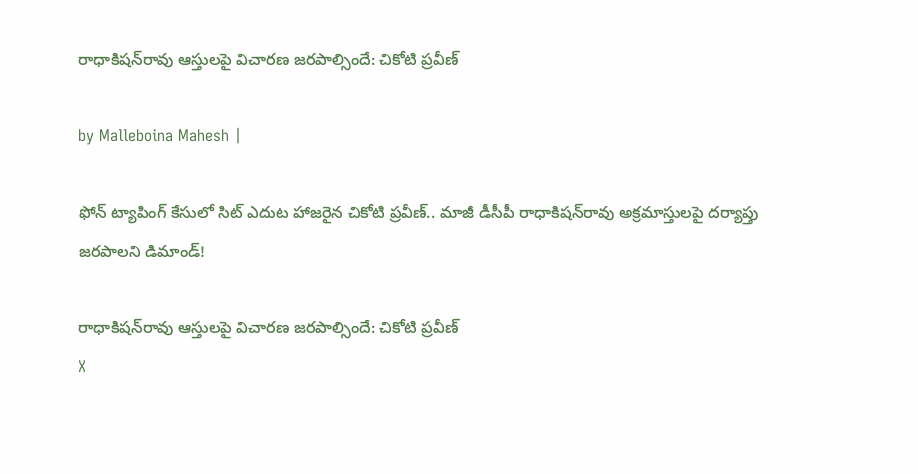రాధాకిషన్‌రావు ఆస్తులపై విచారణ జరపాల్సిందే: చికోటి ప్రవీణ్

by Malleboina Mahesh |

ఫోన్ ట్యాపింగ్ కేసులో సిట్ ఎదుట హాజరైన చికోటి ప్రవీణ్.. మాజీ డీసీపీ రాధాకిషన్‌రావు అక్రమాస్తులపై దర్యాప్తు జరపాలని డిమాండ్!

రాధాకిషన్‌రావు ఆస్తులపై విచారణ జరపాల్సిందే: చికోటి ప్రవీణ్
X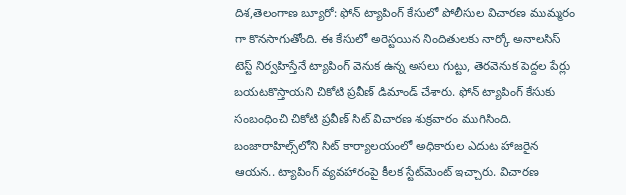దిశ,తెలంగాణ బ్యూరో: ఫోన్ ట్యాపింగ్ కేసులో పోలీసుల విచారణ ముమ్మరం గా కొనసాగుతోంది. ఈ కేసులో అరెస్టయిన నిందితులకు నార్కో అనాలసిస్ టెస్ట్ నిర్వహిస్తేనే ట్యాపింగ్ వెనుక ఉన్న అసలు గుట్టు, తెరవెనుక పెద్దల పేర్లు బయటకొస్తాయని చికోటి ప్రవీణ్ డిమాండ్ చేశారు. ఫోన్ ట్యాపింగ్ కేసుకు సంబంధించి చికోటి ప్రవీణ్ సిట్ విచారణ శుక్రవారం ముగిసింది. బంజారాహిల్స్‌లోని సిట్ కార్యాలయంలో అధికారుల ఎదుట హాజరైన ఆయన.. ట్యాపింగ్ వ్యవహారంపై కీలక స్టేట్‌మెంట్ ఇచ్చారు. విచారణ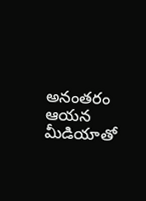అనంతరం ఆయన మీడియాతో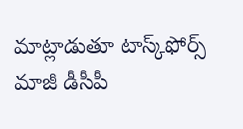మాట్లాడుతూ టాస్క్‌ఫోర్స్ మాజీ డీసీపీ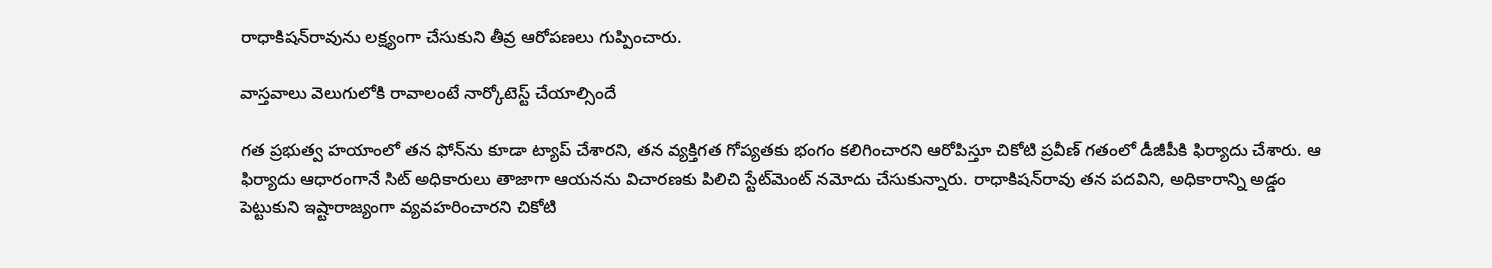రాధాకిషన్‌రావును లక్ష్యంగా చేసుకుని తీవ్ర ఆరోపణలు గుప్పించారు.

వాస్తవాలు వెలుగులోకి రావాలంటే నార్కోటెస్ట్ చేయాల్సిందే

గత ప్రభుత్వ హయాంలో తన ఫోన్‌ను కూడా ట్యాప్ చేశారని, తన వ్యక్తిగత గోప్యతకు భంగం కలిగించారని ఆరోపిస్తూ చికోటి ప్రవీణ్ గతంలో డీజీపీకి ఫిర్యాదు చేశారు. ఆ ఫిర్యాదు ఆధారంగానే సిట్ అధికారులు తాజాగా ఆయనను విచారణకు పిలిచి స్టేట్‌మెంట్ నమోదు చేసుకున్నారు. రాధాకిషన్‌రావు తన పదవిని, అధికారాన్ని అడ్డం పెట్టుకుని ఇష్టారాజ్యంగా వ్యవహరించారని చికోటి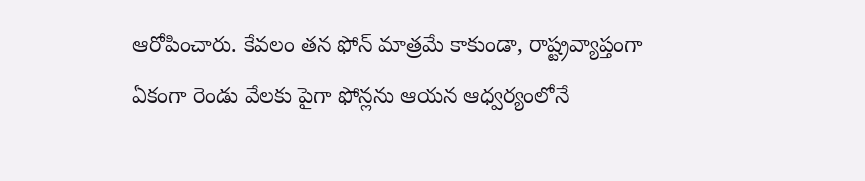ఆరోపించారు. కేవలం తన ఫోన్ మాత్రమే కాకుండా, రాష్ట్రవ్యాప్తంగా ఏకంగా రెండు వేలకు పైగా ఫోన్లను ఆయన ఆధ్వర్యంలోనే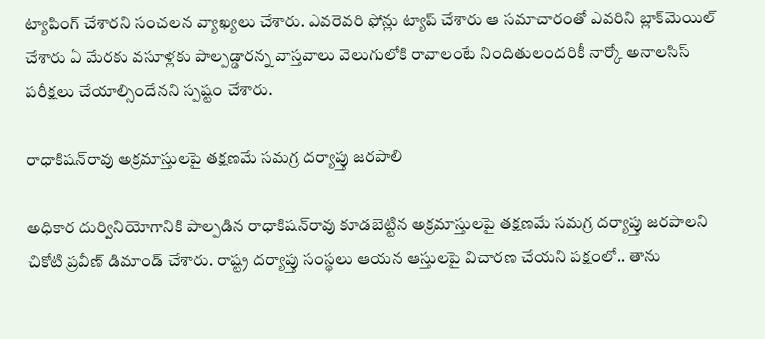ట్యాపింగ్ చేశారని సంచలన వ్యాఖ్యలు చేశారు. ఎవరెవరి ఫోన్లు ట్యాప్ చేశారు ఆ సమాచారంతో ఎవరిని బ్లాక్‌మెయిల్ చేశారు ఏ మేరకు వసూళ్లకు పాల్పడ్డారన్న వాస్తవాలు వెలుగులోకి రావాలంటే నిందితులందరికీ నార్కో అనాలసిస్ పరీక్షలు చేయాల్సిందేనని స్పష్టం చేశారు.

రాధాకిషన్‌రావు అక్రమాస్తులపై తక్షణమే సమగ్ర దర్యాప్తు జరపాలి

అధికార దుర్వినియోగానికి పాల్పడిన రాధాకిషన్‌రావు కూడబెట్టిన అక్రమాస్తులపై తక్షణమే సమగ్ర దర్యాప్తు జరపాలని చికోటి ప్రవీణ్ డిమాండ్ చేశారు. రాష్ట్ర దర్యాప్తు సంస్థలు ఆయన ఆస్తులపై విచారణ చేయని పక్షంలో.. తాను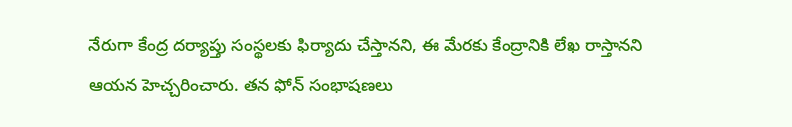నేరుగా కేంద్ర దర్యాప్తు సంస్థలకు ఫిర్యాదు చేస్తానని, ఈ మేరకు కేంద్రానికి లేఖ రాస్తానని ఆయన హెచ్చరించారు. తన ఫోన్ సంభాషణలు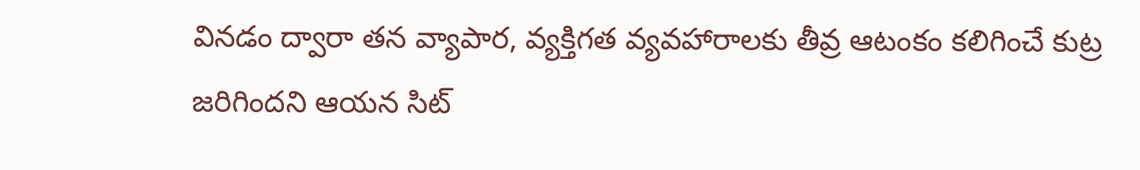వినడం ద్వారా తన వ్యాపార, వ్యక్తిగత వ్యవహారాలకు తీవ్ర ఆటంకం కలిగించే కుట్ర జరిగిందని ఆయన సిట్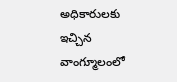అధికారులకు ఇచ్చిన వాంగ్మూలంలో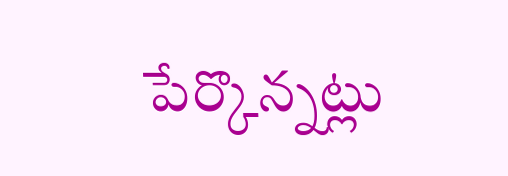పేర్కొన్నట్లు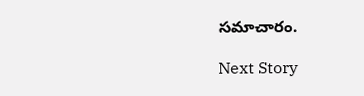సమాచారం.

Next Story